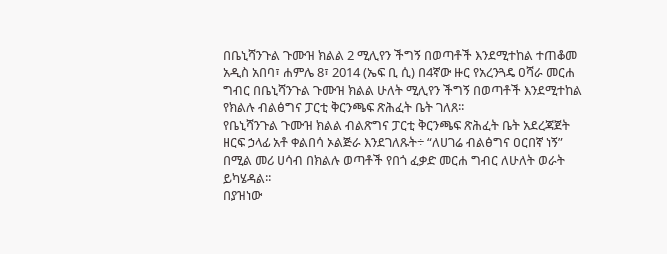በቤኒሻንጉል ጉሙዝ ክልል 2 ሚሊየን ችግኝ በወጣቶች እንደሚተከል ተጠቆመ
አዲስ አበባ፣ ሐምሌ 8፣ 2014 (ኤፍ ቢ ሲ) በ4ኛው ዙር የአረንጓዴ ዐሻራ መርሐ ግብር በቤኒሻንጉል ጉሙዝ ክልል ሁለት ሚሊየን ችግኝ በወጣቶች እንደሚተከል የክልሉ ብልፅግና ፓርቲ ቅርንጫፍ ጽሕፈት ቤት ገለጸ፡፡
የቤኒሻንጉል ጉሙዝ ክልል ብልጽግና ፓርቲ ቅርንጫፍ ጽሕፈት ቤት አደረጃጀት ዘርፍ ኃላፊ አቶ ቀልበሳ ኦልጅራ እንደገለጹት÷ “ለሀገሬ ብልፅግና ዐርበኛ ነኝ” በሚል መሪ ሀሳብ በክልሉ ወጣቶች የበጎ ፈቃድ መርሐ ግብር ለሁለት ወራት ይካሄዳል፡፡
በያዝነው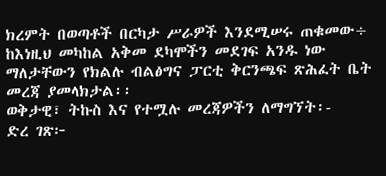ክረምት በወጣቶች በርካታ ሥራዎች እንደሚሠሩ ጠቁመው÷ ከእነዚህ መካከል አቅመ ደካሞችን መደገፍ አንዱ ነው ማለታቸውን የክልሉ ብልፅግና ፓርቲ ቅርንጫፍ ጽሕፈት ቤት መረጃ ያመላክታል፡፡
ወቅታዊ፣ ትኩስ እና የተሟሉ መረጃዎችን ለማግኘት፡-
ድረ ገጽ፦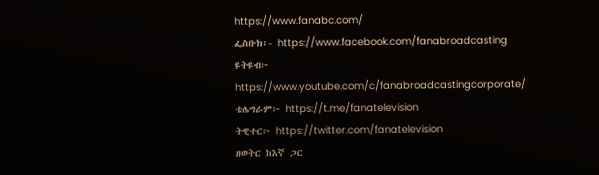https://www.fanabc.com/
ፌስቡክ፡- https://www.facebook.com/fanabroadcasting
ዩትዩብ፦ https://www.youtube.com/c/fanabroadcastingcorporate/
ቴሌግራም፦ https://t.me/fanatelevision
ትዊተር፦ https://twitter.com/fanatelevision
ዘወትር ከእኛ ጋር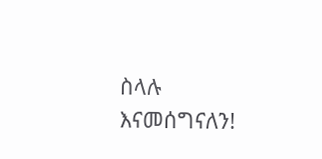ስላሉ እናመሰግናለን!